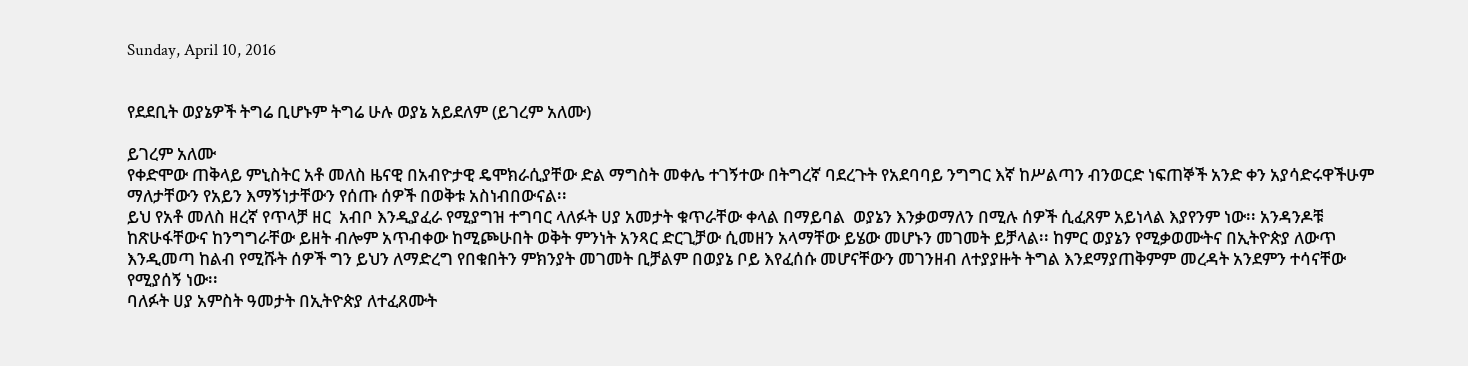Sunday, April 10, 2016


የደደቢት ወያኔዎች ትግሬ ቢሆኑም ትግሬ ሁሉ ወያኔ አይደለም (ይገረም አለሙ)

ይገረም አለሙ
የቀድሞው ጠቅላይ ምኒስትር አቶ መለስ ዜናዊ በአብዮታዊ ዴሞክራሲያቸው ድል ማግስት መቀሌ ተገኝተው በትግረኛ ባደረጉት የአደባባይ ንግግር እኛ ከሥልጣን ብንወርድ ነፍጠኞች አንድ ቀን አያሳድሩዋችሁም ማለታቸውን የአይን እማኝነታቸውን የሰጡ ሰዎች በወቅቱ አስነብበውናል፡፡
ይህ የአቶ መለስ ዘረኛ የጥላቻ ዘር  አብቦ እንዲያፈራ የሚያግዝ ተግባር ላለፉት ሀያ አመታት ቁጥራቸው ቀላል በማይባል  ወያኔን እንቃወማለን በሚሉ ሰዎች ሲፈጸም አይነላል እያየንም ነው፡፡ አንዳንዶቹ ከጽሁፋቸውና ከንግግራቸው ይዘት ብሎም አጥብቀው ከሚጮሁበት ወቅት ምንነት አንጻር ድርጊቻው ሲመዘን አላማቸው ይሄው መሆኑን መገመት ይቻላል፡፡ ከምር ወያኔን የሚቃወሙትና በኢትዮጵያ ለውጥ እንዲመጣ ከልብ የሚሹት ሰዎች ግን ይህን ለማድረግ የበቁበትን ምክንያት መገመት ቢቻልም በወያኔ ቦይ እየፈሰሱ መሆናቸውን መገንዘብ ለተያያዙት ትግል እንደማያጠቅምም መረዳት አንደምን ተሳናቸው የሚያሰኝ ነው፡፡
ባለፉት ሀያ አምስት ዓመታት በኢትዮጵያ ለተፈጸሙት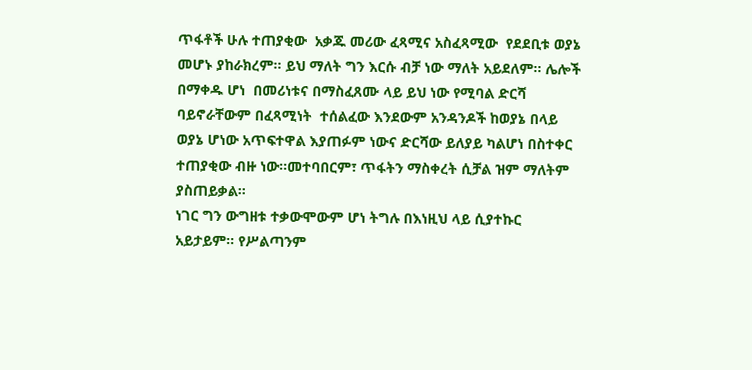ጥፋቶች ሁሉ ተጠያቂው  አቃጁ መሪው ፈጻሚና አስፈጻሚው  የደደቢቱ ወያኔ መሆኑ ያከራክረም፡፡ ይህ ማለት ግን እርሱ ብቻ ነው ማለት አይደለም፡፡ ሌሎች በማቀዱ ሆነ  በመሪነቱና በማስፈጸሙ ላይ ይህ ነው የሚባል ድርሻ ባይኖራቸውም በፈጻሚነት  ተሰልፈው እንደውም አንዳንዶች ከወያኔ በላይ ወያኔ ሆነው አጥፍተዋል እያጠፉም ነውና ድርሻው ይለያይ ካልሆነ በስተቀር ተጠያቂው ብዙ ነው፡፡መተባበርም፣ ጥፋትን ማስቀረት ሲቻል ዝም ማለትም ያስጠይቃል፡፡
ነገር ግን ውግዘቱ ተቃውሞውም ሆነ ትግሉ በእነዚህ ላይ ሲያተኩር አይታይም፡፡ የሥልጣንም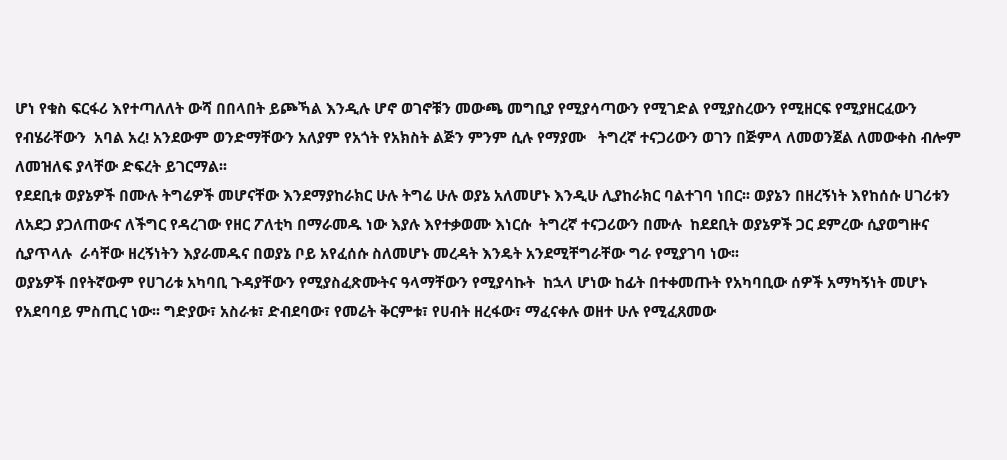ሆነ የቁስ ፍርፋሪ እየተጣለለት ውሻ በበላበት ይጮኻል እንዲሉ ሆኖ ወገኖቹን መውጫ መግቢያ የሚያሳጣውን የሚገድል የሚያስረውን የሚዘርፍ የሚያዘርፈውን የብሄራቸውን  አባል አረ! አንደውም ወንድማቸውን አለያም የአጎት የአክስት ልጅን ምንም ሲሉ የማያሙ   ትግረኛ ተናጋሪውን ወገን በጅምላ ለመወንጀል ለመውቀስ ብሎም ለመዝለፍ ያላቸው ድፍረት ይገርማል፡፡
የደደቢቱ ወያኔዎች በሙሉ ትግሬዎች መሆናቸው እንደማያከራክር ሁሉ ትግሬ ሁሉ ወያኔ አለመሆኑ እንዲሁ ሊያከራክር ባልተገባ ነበር፡፡ ወያኔን በዘረኝነት እየከሰሱ ሀገሪቱን ለአደጋ ያጋለጠውና ለችግር የዳረገው የዘር ፖለቲካ በማራመዱ ነው እያሉ እየተቃወሙ እነርሱ  ትግረኛ ተናጋሪውን በሙሉ  ከደደቢት ወያኔዎች ጋር ደምረው ሲያወግዙና ሲያጥላሉ  ራሳቸው ዘረኝነትን እያራመዱና በወያኔ ቦይ አየፈሰሱ ስለመሆኑ መረዳት እንዴት አንደሚቸግራቸው ግራ የሚያገባ ነው፡፡
ወያኔዎች በየትኛውም የሀገሪቱ አካባቢ ጉዳያቸውን የሚያስፈጽሙትና ዓላማቸውን የሚያሳኩት  ከኋላ ሆነው ከፊት በተቀመጡት የአካባቢው ሰዎች አማካኝነት መሆኑ የአደባባይ ምስጢር ነው፡፡ ግድያው፣ አስራቱ፣ ድብደባው፣ የመሬት ቅርምቱ፣ የሀብት ዘረፋው፣ ማፈናቀሉ ወዘተ ሁሉ የሚፈጸመው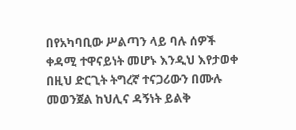በየአካባቢው ሥልጣን ላይ ባሉ ሰዎች ቀዳሚ ተዋናይነት መሆኑ እንዲህ እየታወቀ በዚህ ድርጊት ትግረኛ ተናጋሪውን በሙሉ መወንጀል ከህሊና ዳኝነት ይልቅ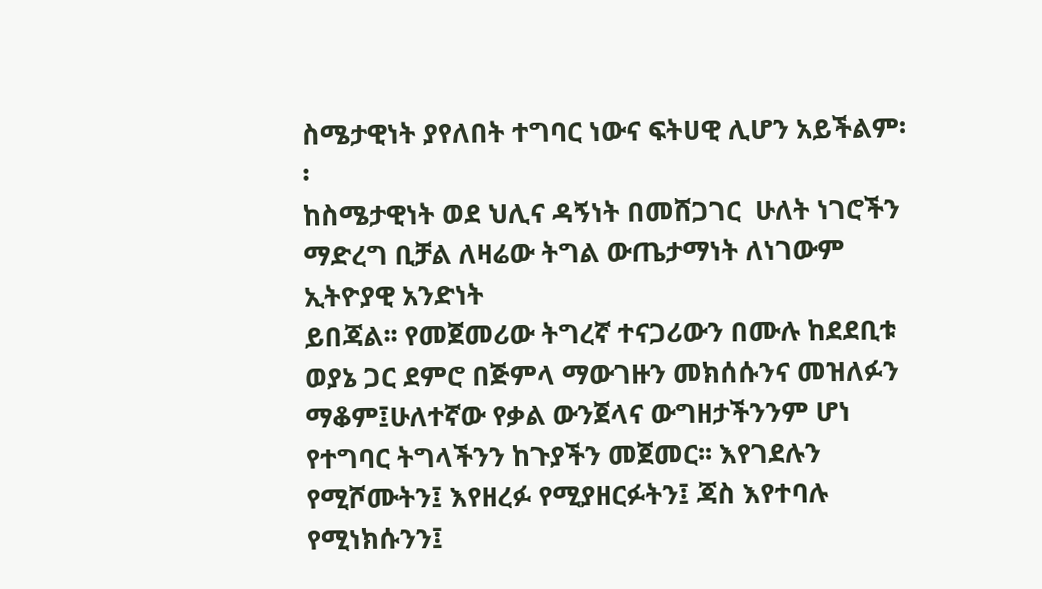ስሜታዊነት ያየለበት ተግባር ነውና ፍትሀዊ ሊሆን አይችልም፡፡
ከስሜታዊነት ወደ ህሊና ዳኝነት በመሸጋገር  ሁለት ነገሮችን ማድረግ ቢቻል ለዛሬው ትግል ውጤታማነት ለነገውም ኢትዮያዊ አንድነት
ይበጃል፡፡ የመጀመሪው ትግረኛ ተናጋሪውን በሙሉ ከደደቢቱ ወያኔ ጋር ደምሮ በጅምላ ማውገዙን መክሰሱንና መዝለፉን ማቆም፤ሁለተኛው የቃል ውንጀላና ውግዘታችንንም ሆነ የተግባር ትግላችንን ከጉያችን መጀመር፡፡ እየገደሉን የሚሾሙትን፤ እየዘረፉ የሚያዘርፉትን፤ ጃስ እየተባሉ የሚነክሱንን፤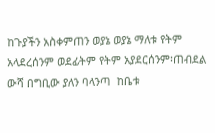ከጉያችን አስቀምጠን ወያኔ ወያኔ ማለቱ የትም አላደረሰንም ወደፊትም የትም አያደርሰንም፡ጠብደል ውሻ በግቢው ያለን ባላንጣ  ከቤቱ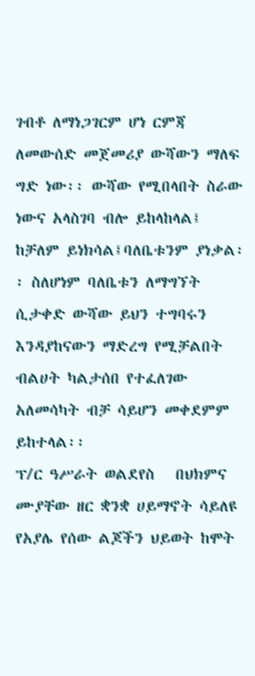ገብቶ ለማነጋገርም ሆነ ርምጃ ለመውሰድ መጀመሪያ ውሻውን ማለፍ ግድ ነው፡፡ ውሻው የሚበላበት ስራው ነውና አላስገባ ብሎ ይከላከላል፤ ከቻለም ይነክሳል፤ባለቤቱንም ያነቃል፡፡ ስለሆነም ባለቤቱን ለማግኘት ሲታቀድ ውሻው ይህን ተግባሩን እንዳያከናውን ማድረግ የሚቻልበት ብልሀት ካልታሰበ የተፈለገው አለመሳካት ብቻ ሳይሆን መቀደምም ይከተላል፡፡
ፕ/ር ዓሥራት ወልደየስ   በህክምና ሙያቸው ዘር ቋንቋ ሀይማኖት ሳይለዩ የአያሌ የሰው ልጆችን ህይወት ከሞት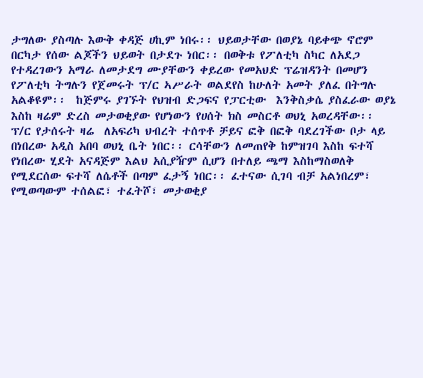ታግለው ያስጣሉ እውቅ ቀዳጅ ሀኪም ነበሩ፡፡ ህይወታቸው በወያኔ ባይቀጭ ኖሮም በርካታ የሰው ልጆችን ህይወት በታደጉ ነበር፡፡ በወቅቱ የፖለቲካ ስካር ለአደጋ የተዳረገውን አማራ ለመታደግ ሙያቸውን ቀይረው የመአህድ ፕሬዝዳንት በመሆን የፖለቲካ ትግሉን የጀመሩት ፕ/ር ኣሥራት ወልደየስ ከሁለት አመት ያለፈ በትግሉ አልቆዩም፡፡  ከጅምሩ ያገኙት የህዝብ ድጋፍና የፓርቲው  እንቅስቃሴ ያስፈራው ወያኔ እስከ ዛሬም ድረስ መታወቂያው የሆነውን የሀሰት ክስ መስርቶ ወህኒ አወረዳቸው፡፡ ፕ/ር የታሰሩት ዛሬ  ለአፍሪካ ህብረት ተሰጥቶ ቻይና ፎቅ በፎቅ ባደረገችው ቦታ ላይ በነበረው አዲስ አበባ ወህኒ ቤት ነበር፡፡ ርሳቸውን ለመጠየቅ ከምዝገባ እስከ ፍተሻ የነበረው ሂደት አናዳጅም እልህ አሲያዥም ሲሆን በተለይ ጫማ እስከማስወለቅ የሚደርሰው ፍተሻ ለሴቶች በጣም ፈታኝ ነበር፡፡ ፈተናው ሲገባ ብቻ አልነበረም፣ የሚወጣውም ተሰልፎ፣ ተፈትሾ፣ መታወቂያ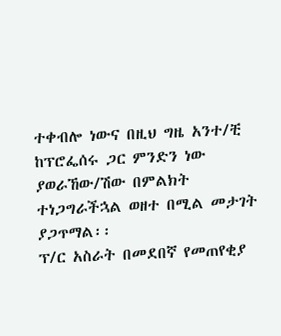ተቀብሎ ነውና በዚህ ግዜ አንተ/ቺ ከፕሮፌሰሩ ጋር ምንድን ነው ያወራኸው/ሽው በምልክት ተነጋግራችኋል ወዘተ በሚል መታገት ያጋጥማል፡፡
ፕ/ር አስራት በመደበኛ የመጠየቂያ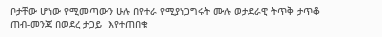ቦታቸው ሆነው የሚመጣውን ሁሉ በየተራ የሚያነጋግሩት ሙሉ ወታደራዊ ትጥቅ ታጥቆ ጠብ-መንጃ በወደረ ታጋይ  እየተጠበቁ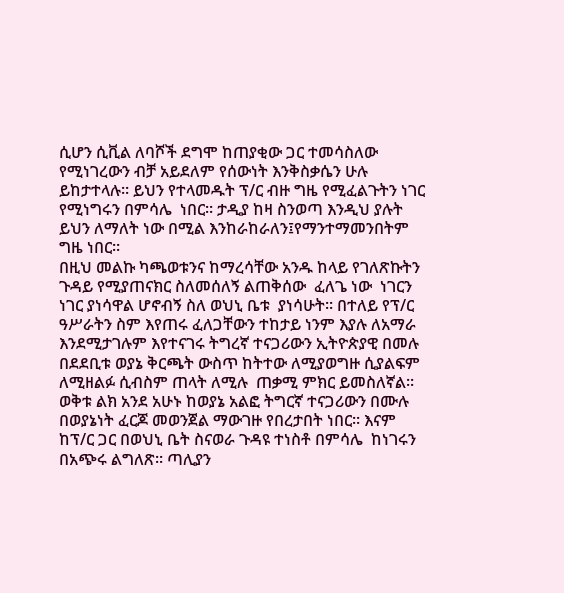ሲሆን ሲቪል ለባሾች ደግሞ ከጠያቂው ጋር ተመሳስለው የሚነገረውን ብቻ አይደለም የሰውነት እንቅስቃሴን ሁሉ ይከታተላሉ፡፡ ይህን የተላመዱት ፕ/ር ብዙ ግዜ የሚፈልጉትን ነገር የሚነግሩን በምሳሌ  ነበር፡፡ ታዲያ ከዛ ስንወጣ እንዲህ ያሉት ይህን ለማለት ነው በሚል እንከራከራለን፤የማንተማመንበትም ግዜ ነበር፡፡
በዚህ መልኩ ካጫወቱንና ከማረሳቸው አንዱ ከላይ የገለጽኩትን ጉዳይ የሚያጠናክር ስለመሰለኝ ልጠቅሰው  ፈለጌ ነው  ነገርን ነገር ያነሳዋል ሆኖብኝ ስለ ወህኒ ቤቱ  ያነሳሁት፡፡ በተለይ የፕ/ር ዓሥራትን ስም እየጠሩ ፈለጋቸውን ተከታይ ነንም እያሉ ለአማራ እንደሚታገሉም እየተናገሩ ትግረኛ ተናጋሪውን ኢትዮጵያዊ በመሉ በደደቢቱ ወያኔ ቅርጫት ውስጥ ከትተው ለሚያወግዙ ሲያልፍም ለሚዘልፉ ሲብስም ጠላት ለሚሉ  ጠቃሚ ምክር ይመስለኛል፡፡
ወቅቱ ልክ አንደ አሁኑ ከወያኔ አልፎ ትግርኛ ተናጋሪውን በሙሉ በወያኔነት ፈርጆ መወንጀል ማውገዙ የበረታበት ነበር፡፡ እናም ከፕ/ር ጋር በወህኒ ቤት ስናወራ ጉዳዩ ተነስቶ በምሳሌ  ከነገሩን በአጭሩ ልግለጽ፡፡ ጣሊያን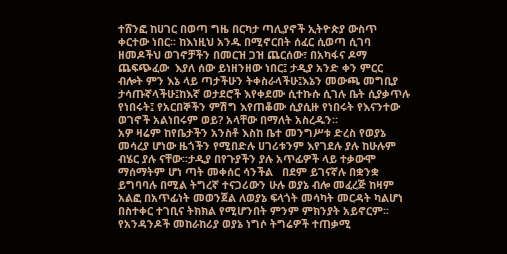ተሸንፎ ከሀገር በወጣ ግዜ በርካታ ጣሊያኖች ኢትዮጵያ ውስጥ ቀርተው ነበር፡፡ ከእነዚህ አንዱ በሚኖርበት ሰፈር ሲወጣ ሲገባ ዘመዶችህ ወገኖቻችን በመርዝ ጋዝ ጨርሰው፣ በአካፋና ዶማ ጨፍጭፈው  እያለ ሰው ይነዘንዘው ነበር፤ ታዲያ አንድ ቀን ምርር ብሎት ምን እኔ ላይ ጣታችሁን ትቀስራላችሁ፤እኔን መውጫ መግቢያ ታሳጡኛላችሁ፤ከእኛ ወታደሮች እየቀደሙ ሲተኩሱ ሲገሉ ቤት ሲያቃጥሉ የነበሩት፤ የአርበኞችን ምሽግ እየጠቆሙ ሲያሲዙ የነበሩት የእናንተው ወገኖች አልነበሩም ወይ? አላቸው በማለት አስረዱን።
አዎ ዛሬም ከየቤታችን አንስቶ እስከ ቤተ መንግሥቱ ድረስ የወያኔ መሳረያ ሆነው ዜጎችን የሚበድሉ ሀገሪቱንም እየገደሉ ያሉ ከሁሉም ብሄር ያሉ ናቸው፡፡ታዲያ በየጉያችን ያሉ አጥፊዎች ላይ ተቃውሞ ማሰማትም ሆነ ጣት መቀሰር ሳንችል   በደም ይገናኛሉ በቋንቋ ይግባባሉ በሚል ትግረኛ ተናጋሪውን ሁሉ ወያኔ ብሎ መፈረጅ ከዛም አልፎ በአጥፊነት መወንጀል ለወያኔ ፍላጎት መሳካት መርዳት ካልሆነ በስተቀር ተገቢና ትክክል የሚሆንበት ምንም ምክንያት አይኖርም፡፡
የአንዳንዶች መከራከሪያ ወያኔ ነግሶ ትግሬዎች ተጠቃሚ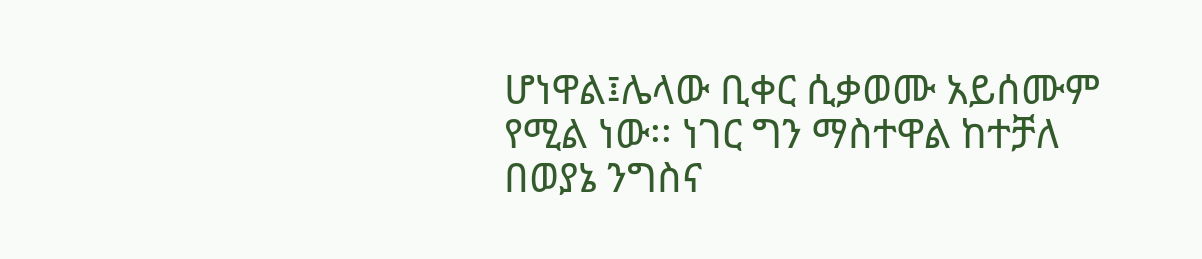ሆነዋል፤ሌላው ቢቀር ሲቃወሙ አይሰሙም የሚል ነው፡፡ ነገር ግን ማስተዋል ከተቻለ በወያኔ ንግስና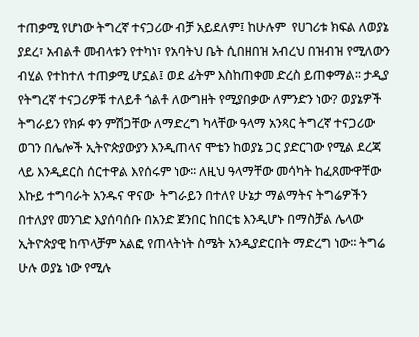ተጠቃሚ የሆነው ትግረኛ ተናጋሪው ብቻ አይደለም፤ ከሁሉም  የሀገሪቱ ክፍል ለወያኔ ያደረ፣ አብልቶ መብላቱን የተካነ፣ የአባትህ ቤት ሲበዘበዝ አብረህ በዝብዝ የሚለውን ብሂል የተከተለ ተጠቃሚ ሆኗል፤ ወደ ፊትም እስከጠቀመ ድረስ ይጠቀማል፡፡ ታዲያ የትግረኛ ተናጋሪዎቹ ተለይቶ ጎልቶ ለውግዘት የሚያበቃው ለምንድን ነው? ወያኔዎች ትግራይን የክፉ ቀን ምሽጋቸው ለማድረግ ካላቸው ዓላማ አንጻር ትግረኛ ተናጋሪው ወገን በሌሎች ኢትዮጵያውያን እንዲጠላና ሞቴን ከወያኔ ጋር ያድርገው የሚል ደረጃ ላይ እንዲደርስ ሰርተዋል እየሰሩም ነው፡፡ ለዚህ ዓላማቸው መሳካት ከፈጸሙዋቸው እኩይ ተግባራት አንዱና ዋናው  ትግራይን በተለየ ሁኔታ ማልማትና ትግሬዎችን በተለያየ መንገድ እያሰባሰቡ በአንድ ጀንበር ከበርቴ እንዲሆኑ በማስቻል ሌላው ኢትዮጵያዊ ከጥላቻም አልፎ የጠላትነት ስሜት አንዲያድርበት ማድረግ ነው፡፡ ትግሬ ሁሉ ወያኔ ነው የሚሉ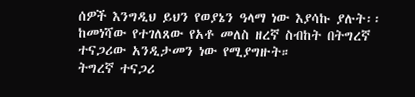ሰዎች እንግዲህ ይህን የወያኔን ዓላማ ነው እያሳኩ ያሉት፡፡ከመነሻው የተገለጸው የአቶ መለስ ዘረኛ ስብከት በትግረኛ ተናጋሪው አንዲታመን ነው የሚያግዙት።
ትግረኛ ተናጋሪ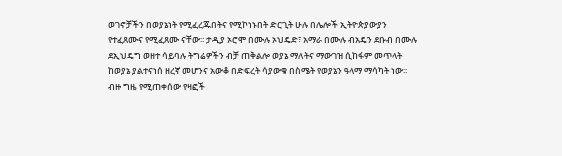ወገኖቻችን በወያኔነት የሚፈረጁበትና የሚኮነኑበት ድርጊት ሁሉ በሌሎች ኢትዮጵያውያን የተፈጸሙና የሚፈጸሙ ናቸው፡፡ ታዲያ ኦሮሞ በሙሉ ኦህዴድ፣ አማራ በሙሉ ብአዴን ደቡብ በሙሉ ደኢህዴግ ወዘተ ሳይባሉ ትግሬዎችን ብቻ ጠቅልሎ ወያኔ ማለትና ማውገዝ ሲከፋም መጥላት ከወያኔ ያልተናነሰ ዘረኛ መሆንና አውቆ በድፍረት ሳያውቁ በስሜት የወያኔን ዓላማ ማሳካት ነው፡፡
ብዙ ግዜ የሚጠቀሰው የዛፎች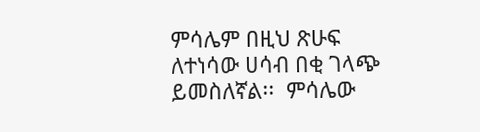ምሳሌም በዚህ ጽሁፍ ለተነሳው ሀሳብ በቂ ገላጭ ይመስለኛል፡፡  ምሳሌው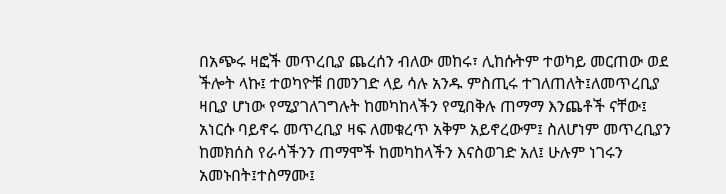በአጭሩ ዛፎች መጥረቢያ ጨረሰን ብለው መከሩ፣ ሊከሱትም ተወካይ መርጠው ወደ ችሎት ላኩ፤ ተወካዮቹ በመንገድ ላይ ሳሉ አንዱ ምስጢሩ ተገለጠለት፤ለመጥረቢያ ዛቢያ ሆነው የሚያገለገግሉት ከመካከላችን የሚበቅሉ ጠማማ እንጨቶች ናቸው፤ አነርሱ ባይኖሩ መጥረቢያ ዛፍ ለመቁረጥ አቅም አይኖረውም፤ ስለሆነም መጥረቢያን ከመክሰስ የራሳችንን ጠማሞች ከመካከላችን እናስወገድ አለ፤ ሁሉም ነገሩን አመኑበት፤ተስማሙ፤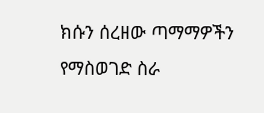ክሱን ሰረዘው ጣማማዎችን የማስወገድ ስራ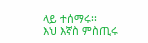ላይ ተሰማሩ፡፡
እህ እኛስ ምስጢሩ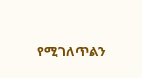የሚገለጥልን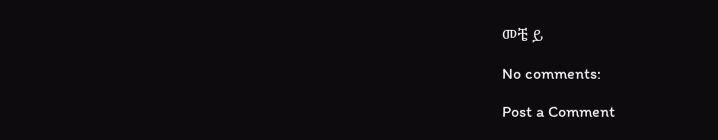መቼ ይ

No comments:

Post a Comment